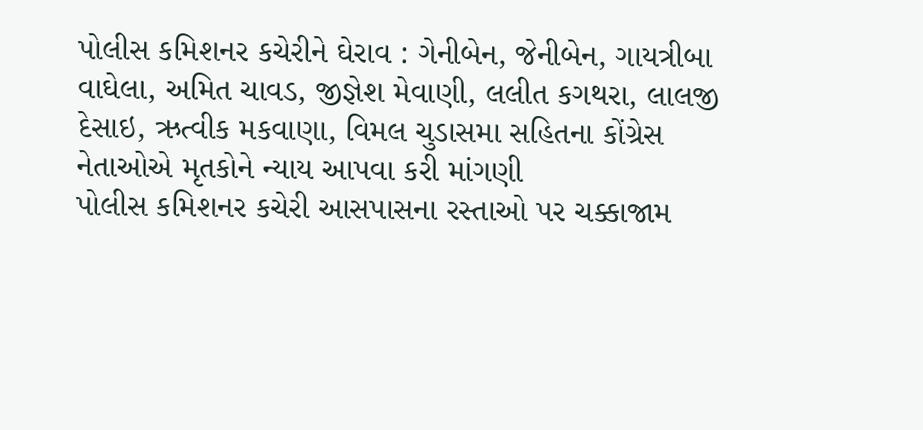પોલીસ કમિશનર કચેરીને ઘેરાવ : ગેનીબેન, જેનીબેન, ગાયત્રીબા વાઘેલા, અમિત ચાવડ, જીજ્ઞેશ મેવાણી, લલીત કગથરા, લાલજી દેસાઇ, ઋત્વીક મકવાણા, વિમલ ચુડાસમા સહિતના કોંગ્રેસ નેતાઓએ મૃતકોને ન્યાય આપવા કરી માંગણી
પોલીસ કમિશનર કચેરી આસપાસના રસ્તાઓ પર ચક્કાજામ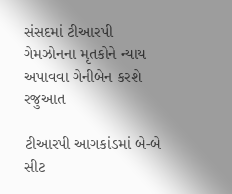સંસદમાં ટીઆરપી ગેમઝોનના મૃતકોને ન્યાય અપાવવા ગેનીબેન કરશે રજુઆત

ટીઆરપી આગકાંડમાં બે-બે સીટ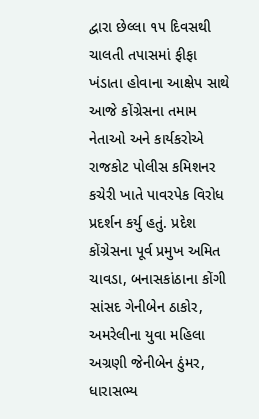દ્વારા છેલ્લા ૧૫ દિવસથી ચાલતી તપાસમાં ફીફા ખંડાતા હોવાના આક્ષેપ સાથે આજે કોંગ્રેસના તમામ નેતાઓ અને કાર્યકરોએ રાજકોટ પોલીસ કમિશનર કચેરી ખાતે પાવરપેક વિરોધ પ્રદર્શન કર્યુ હતું. પ્રદેશ કોંગ્રેસના પૂર્વ પ્રમુખ અમિત ચાવડા, બનાસકાંઠાના કોંગી સાંસદ ગેનીબેન ઠાકોર, અમરેલીના યુવા મહિલા અગ્રણી જેનીબેન ઠુંમર, ધારાસભ્ય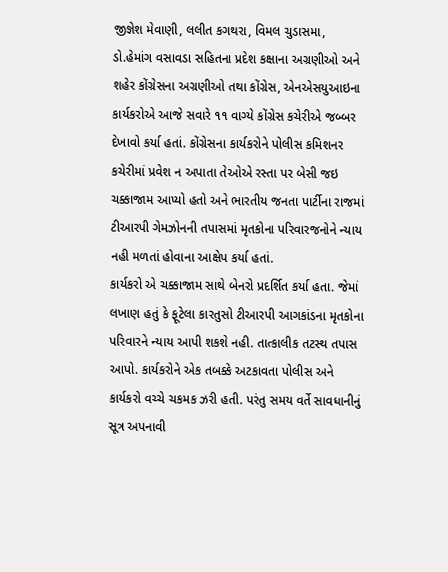જીજ્ઞેશ મેવાણી, લલીત કગથરા, વિમલ ચુડાસમા, ડો.હેમાંગ વસાવડા સહિતના પ્રદેશ કક્ષાના અગ્રણીઓ અને શહેર કોંગ્રેસના અગ્રણીઓ તથા કોંગ્રેસ, એનએસયુઆઇના કાર્યકરોએ આજે સવારે ૧૧ વાગ્યે કોંગ્રેસ કચેરીએ જબ્બર દેખાવો કર્યા હતાં. કોંગ્રેસના કાર્યકરોને પોલીસ કમિશનર કચેરીમાં પ્રવેશ ન અપાતા તેઓએ રસ્તા પર બેસી જઇ ચક્કાજામ આપ્યો હતો અને ભારતીય જનતા પાર્ટીના રાજમાં ટીઆરપી ગેમઝોનની તપાસમાં મૃતકોના પરિવારજનોને ન્યાય નહી મળતાં હોવાના આક્ષેપ કર્યા હતાં.
કાર્યકરો એ ચક્કાજામ સાથે બેનરો પ્રદર્શિત કર્યા હતા. જેમાં લખાણ હતું કે ફૂટેલા કારતુસો ટીઆરપી આગકાંડના મૃતકોના પરિવારને ન્યાય આપી શકશે નહી. તાત્કાલીક તટસ્થ તપાસ આપો. કાર્યકરોને એક તબક્કે અટકાવતા પોલીસ અને કાર્યકરો વચ્ચે ચકમક ઝરી હતી. પરંતુ સમય વર્તે સાવધાનીનું સૂત્ર અપનાવી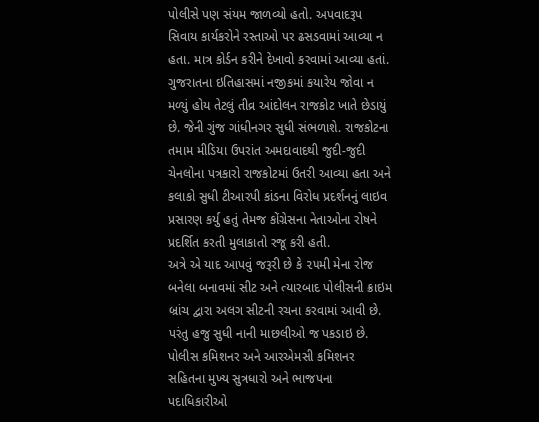પોલીસે પણ સંયમ જાળવ્યો હતો. અપવાદરૂપ સિવાય કાર્યકરોને રસ્તાઓ પર ઢસડવામાં આવ્યા ન હતા. માત્ર કોર્ડન કરીને દેખાવો કરવામાં આવ્યા હતાં.
ગુજરાતના ઇતિહાસમાં નજીકમાં કયારેય જોવા ન મળ્યું હોય તેટલું તીવ્ર આંદોલન રાજકોટ ખાતે છેડાયું છે. જેની ગુંજ ગાંધીનગર સુધી સંભળાશે. રાજકોટના તમામ મીડિયા ઉપરાંત અમદાવાદથી જુદી-જુદી ચેનલોના પત્રકારો રાજકોટમાં ઉતરી આવ્યા હતા અને કલાકો સુધી ટીઆરપી કાંડના વિરોધ પ્રદર્શનનું લાઇવ પ્રસારણ કર્યુ હતું તેમજ કોંગ્રેસના નેતાઓના રોષને પ્રદર્શિત કરતી મુલાકાતો રજૂ કરી હતી.
અત્રે એ યાદ આપવું જરૂરી છે કે ૨૫મી મેના રોજ બનેલા બનાવમાં સીટ અને ત્યારબાદ પોલીસની ક્રાઇમ બ્રાંચ દ્વારા અલગ સીટની રચના કરવામાં આવી છે. પરંતુ હજુ સુધી નાની માછલીઓ જ પકડાઇ છે. પોલીસ કમિશનર અને આરએમસી કમિશનર સહિતના મુખ્ય સુત્રધારો અને ભાજપના પદાધિકારીઓ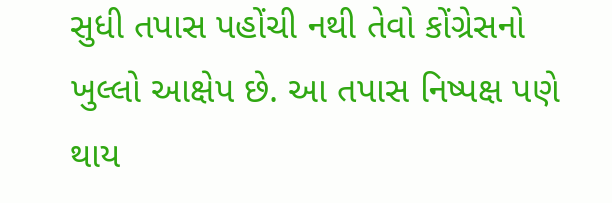સુધી તપાસ પહોંચી નથી તેવો કોંગ્રેસનો ખુલ્લો આક્ષેપ છે. આ તપાસ નિષ્પક્ષ પણે થાય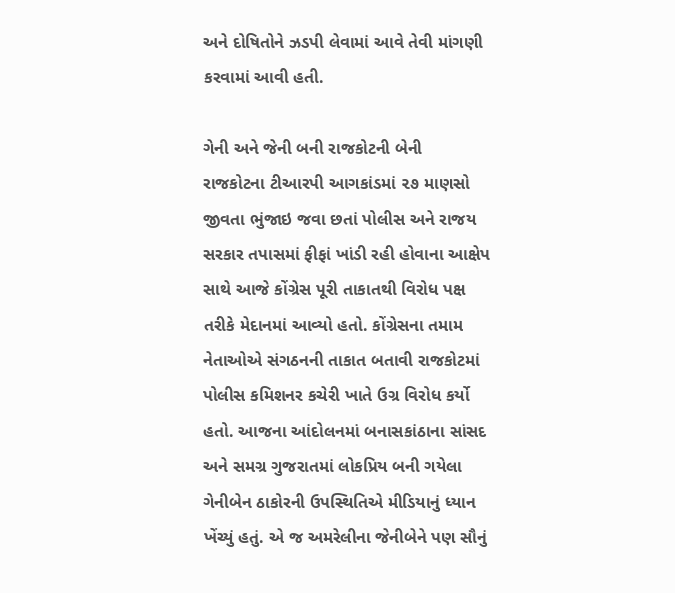અને દોષિતોને ઝડપી લેવામાં આવે તેવી માંગણી કરવામાં આવી હતી.

ગેની અને જેની બની રાજકોટની બેની
રાજકોટના ટીઆરપી આગકાંડમાં ૨૭ માણસો જીવતા ભુંજાઇ જવા છતાં પોલીસ અને રાજય સરકાર તપાસમાં ફીફાં ખાંડી રહી હોવાના આક્ષેપ સાથે આજે કોંગ્રેસ પૂરી તાકાતથી વિરોધ પક્ષ તરીકે મેદાનમાં આવ્યો હતો. કોંગ્રેસના તમામ નેતાઓએ સંગઠનની તાકાત બતાવી રાજકોટમાં પોલીસ કમિશનર કચેરી ખાતે ઉગ્ર વિરોધ કર્યો હતો. આજના આંદોલનમાં બનાસકાંઠાના સાંસદ અને સમગ્ર ગુજરાતમાં લોકપ્રિય બની ગયેલા ગેનીબેન ઠાકોરની ઉપસ્થિતિએ મીડિયાનું ધ્યાન ખેંચ્યું હતું. એ જ અમરેલીના જેનીબેને પણ સૌનું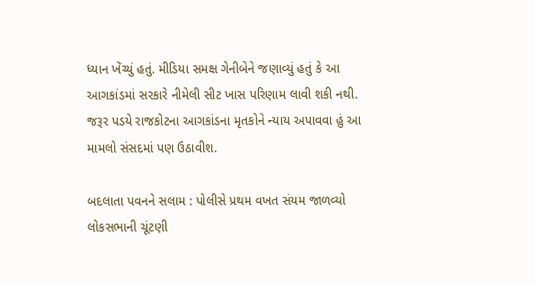ધ્યાન ખેંચ્યું હતું. મીડિયા સમક્ષ ગેનીબેને જણાવ્યું હતું કે આ આગકાંડમાં સરકારે નીમેલી સીટ ખાસ પરિણામ લાવી શકી નથી. જરૂર પડયે રાજકોટના આગકાંડના મૃતકોને ન્યાય અપાવવા હું આ મામલો સંસદમાં પણ ઉઠાવીશ.

બદલાતા પવનને સલામ : પોલીસે પ્રથમ વખત સંયમ જાળવ્યો
લોકસભાની ચૂંટણી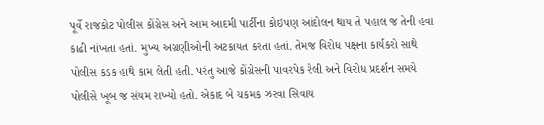પૂર્વે રાજકોટ પોલીસ કોંગ્રેસ અને આમ આદમી પાર્ટીના કોઇપણ આંદોલન થાય તે પહાલ જ તેની હવા કાઢી નાંખતા હતાં. મુખ્ય અગ્રણીઓની અટકાયત કરતા હતાં. તેમજ વિરોધ પક્ષના કાર્યકરો સાથે પોલીસ કડક હાથે કામ લેતી હતી. પરંતુ આજે કોંગ્રેસની પાવરપેક રેલી અને વિરોધ પ્રદર્શન સમયે પોલીસે ખૂબ જ સંયમ રાખ્યો હતો. એકાદ બે ચકમક ઝરવા સિવાય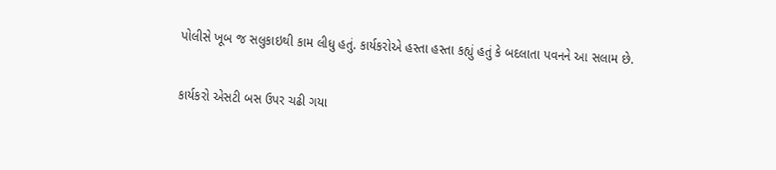પોલીસે ખૂબ જ સલુકાઇથી કામ લીધુ હતું. કાર્યકરોએ હસ્તા હસ્તા કહ્યું હતું કે બદલાતા પવનને આ સલામ છે.

કાર્યકરો એસટી બસ ઉપર ચઢી ગયા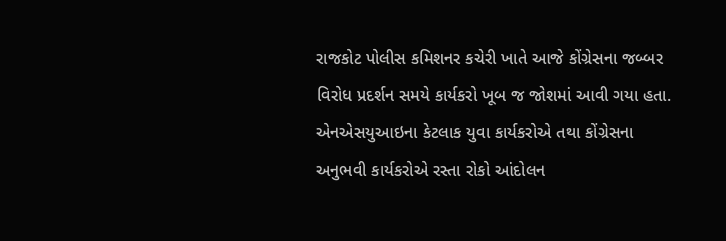રાજકોટ પોલીસ કમિશનર કચેરી ખાતે આજે કોંગ્રેસના જબ્બર વિરોધ પ્રદર્શન સમયે કાર્યકરો ખૂબ જ જોશમાં આવી ગયા હતા. એનએસયુઆઇના કેટલાક યુવા કાર્યકરોએ તથા કોંગ્રેસના અનુભવી કાર્યકરોએ રસ્તા રોકો આંદોલન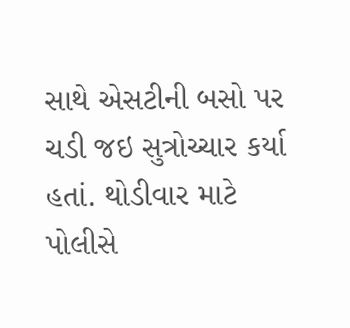સાથે એસટીની બસો પર ચડી જઇ સુત્રોચ્ચાર કર્યા હતાં. થોડીવાર માટે પોલીસે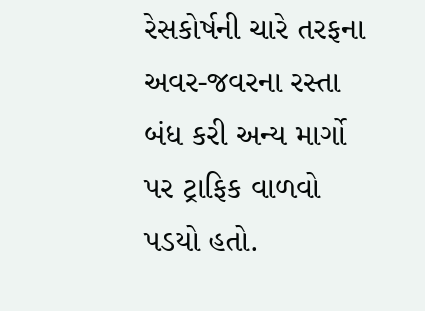રેસકોર્ષની ચારે તરફના અવર-જવરના રસ્તા બંધ કરી અન્ય માર્ગો પર ટ્રાફિક વાળવો પડયો હતો.